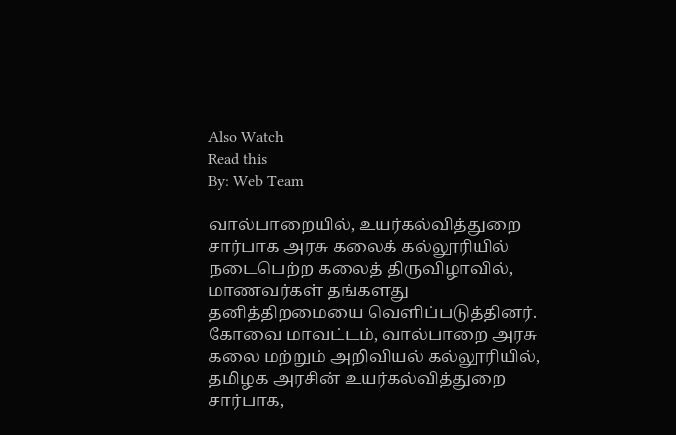Also Watch
Read this
By: Web Team

வால்பாறையில், உயர்கல்வித்துறை சார்பாக அரசு கலைக் கல்லூரியில் நடைபெற்ற கலைத் திருவிழாவில், மாணவர்கள் தங்களது தனித்திறமையை வெளிப்படுத்தினர்.
கோவை மாவட்டம், வால்பாறை அரசு கலை மற்றும் அறிவியல் கல்லூரியில், தமிழக அரசின் உயர்கல்வித்துறை சார்பாக,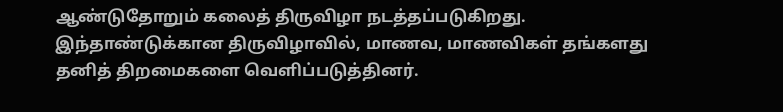ஆண்டுதோறும் கலைத் திருவிழா நடத்தப்படுகிறது.
இந்தாண்டுக்கான திருவிழாவில், மாணவ, மாணவிகள் தங்களது தனித் திறமைகளை வெளிப்படுத்தினர்.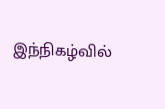இந்நிகழ்வில்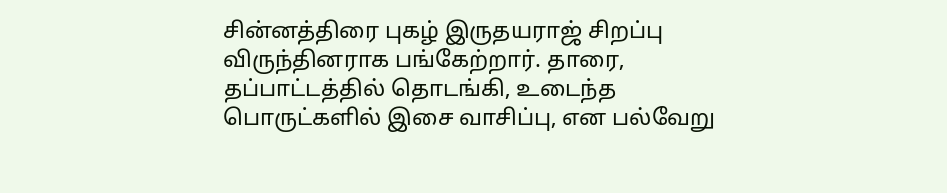சின்னத்திரை புகழ் இருதயராஜ் சிறப்பு விருந்தினராக பங்கேற்றார். தாரை, தப்பாட்டத்தில் தொடங்கி, உடைந்த பொருட்களில் இசை வாசிப்பு, என பல்வேறு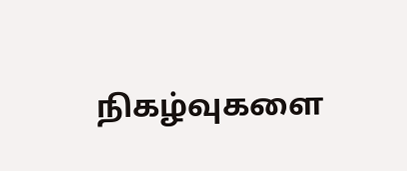நிகழ்வுகளை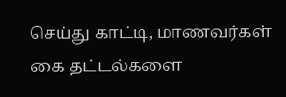செய்து காட்டி, மாணவர்கள் கை தட்டல்களை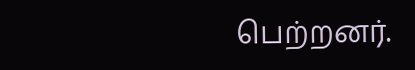பெற்றனர்.